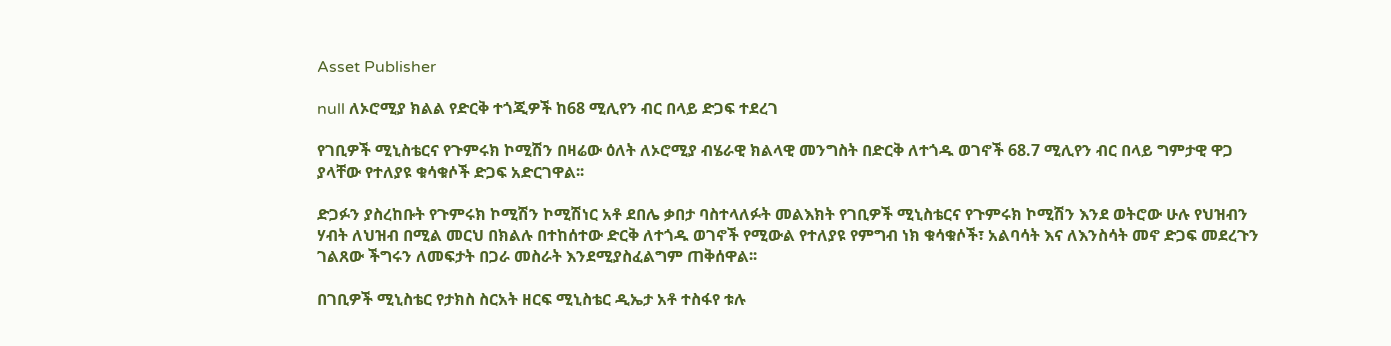Asset Publisher

null ለኦሮሚያ ክልል የድርቅ ተጎጂዎች ከ68 ሚሊየን ብር በላይ ድጋፍ ተደረገ

የገቢዎች ሚኒስቴርና የጉምሩክ ኮሚሽን በዛሬው ዕለት ለኦሮሚያ ብሄራዊ ክልላዊ መንግስት በድርቅ ለተጎዱ ወገኖች 68.7 ሚሊየን ብር በላይ ግምታዊ ዋጋ ያላቸው የተለያዩ ቁሳቁሶች ድጋፍ አድርገዋል፡፡

ድጋፉን ያስረከቡት የጉምሩክ ኮሚሽን ኮሚሽነር አቶ ደበሌ ቃበታ ባስተላለፉት መልእክት የገቢዎች ሚኒስቴርና የጉምሩክ ኮሚሽን እንደ ወትሮው ሁሉ የህዝብን ሃብት ለህዝብ በሚል መርህ በክልሉ በተከሰተው ድርቅ ለተጎዱ ወገኖች የሚውል የተለያዩ የምግብ ነክ ቁሳቁሶች፣ አልባሳት እና ለእንስሳት መኖ ድጋፍ መደረጉን ገልጸው ችግሩን ለመፍታት በጋራ መስራት እንደሚያስፈልግም ጠቅሰዋል፡፡

በገቢዎች ሚኒስቴር የታክስ ስርአት ዘርፍ ሚኒስቴር ዲኤታ አቶ ተስፋየ ቱሉ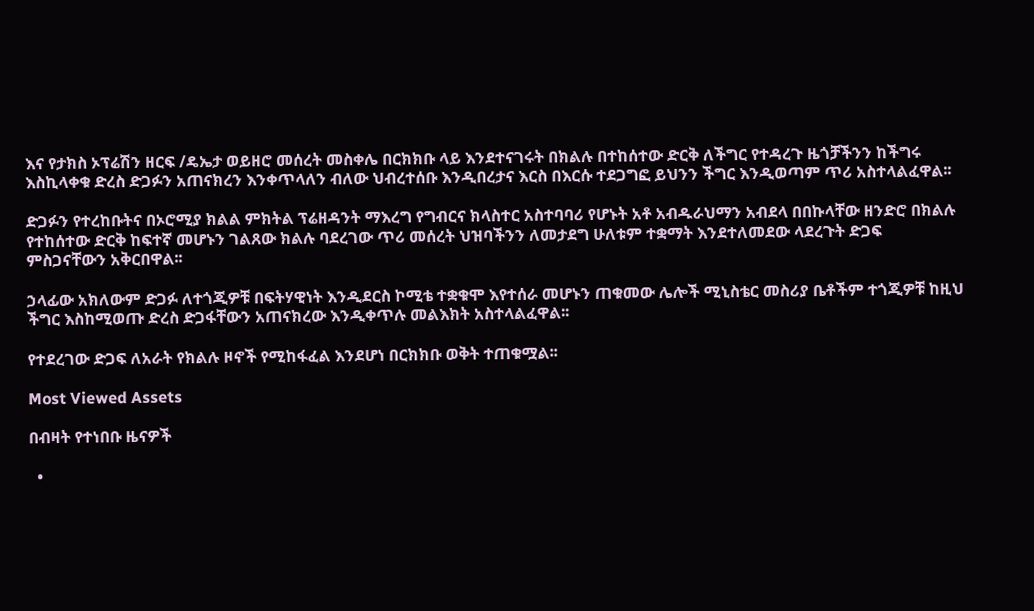እና የታክስ ኦፕሬሽን ዘርፍ /ዴኤታ ወይዘሮ መሰረት መስቀሌ በርክክቡ ላይ እንደተናገሩት በክልሉ በተከሰተው ድርቅ ለችግር የተዳረጉ ዜጎቻችንን ከችግሩ እስኪላቀቁ ድረስ ድጋፉን አጠናክረን እንቀጥላለን ብለው ህብረተሰቡ እንዲበረታና እርስ በእርሱ ተደጋግፎ ይህንን ችግር እንዲወጣም ጥሪ አስተላልፈዋል፡፡

ድጋፉን የተረከቡትና በኦሮሚያ ክልል ምክትል ፕሬዘዳንት ማእረግ የግብርና ክላስተር አስተባባሪ የሆኑት አቶ አብዱራህማን አብደላ በበኩላቸው ዘንድሮ በክልሉ የተከሰተው ድርቅ ከፍተኛ መሆኑን ገልጸው ክልሉ ባደረገው ጥሪ መሰረት ህዝባችንን ለመታደግ ሁለቱም ተቋማት እንደተለመደው ላደረጉት ድጋፍ ምስጋናቸውን አቅርበዋል፡፡

ኃላፊው አክለውም ድጋፉ ለተጎጂዎቹ በፍትሃዊነት እንዲደርስ ኮሚቴ ተቋቁሞ እየተሰራ መሆኑን ጠቁመው ሌሎች ሚኒስቴር መስሪያ ቤቶችም ተጎጂዎቹ ከዚህ ችግር እስከሚወጡ ድረስ ድጋፋቸውን አጠናክረው እንዲቀጥሉ መልእክት አስተላልፈዋል፡፡

የተደረገው ድጋፍ ለአራት የክልሉ ዞኖች የሚከፋፈል እንደሆነ በርክክቡ ወቅት ተጠቁሟል፡፡

Most Viewed Assets

በብዛት የተነበቡ ዜናዎች

  •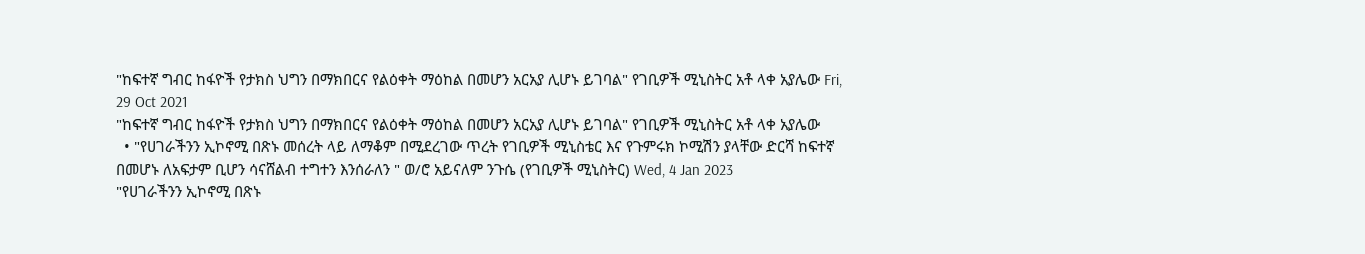"ከፍተኛ ግብር ከፋዮች የታክስ ህግን በማክበርና የልዕቀት ማዕከል በመሆን አርአያ ሊሆኑ ይገባል" የገቢዎች ሚኒስትር አቶ ላቀ አያሌው Fri, 29 Oct 2021
"ከፍተኛ ግብር ከፋዮች የታክስ ህግን በማክበርና የልዕቀት ማዕከል በመሆን አርአያ ሊሆኑ ይገባል" የገቢዎች ሚኒስትር አቶ ላቀ አያሌው
  • "የሀገራችንን ኢኮኖሚ በጽኑ መሰረት ላይ ለማቆም በሚደረገው ጥረት የገቢዎች ሚኒስቴር እና የጉምሩክ ኮሚሽን ያላቸው ድርሻ ከፍተኛ በመሆኑ ለአፍታም ቢሆን ሳናሸልብ ተግተን እንሰራለን " ወ/ሮ አይናለም ንጉሴ (የገቢዎች ሚኒስትር) Wed, 4 Jan 2023
"የሀገራችንን ኢኮኖሚ በጽኑ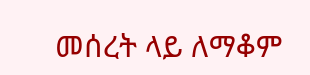መሰረት ላይ ለማቆም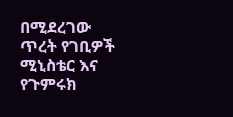በሚደረገው ጥረት የገቢዎች ሚኒስቴር እና የጉምሩክ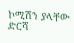ኮሚሽን ያላቸው ድርሻ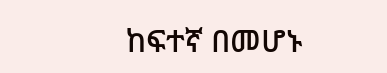ከፍተኛ በመሆኑ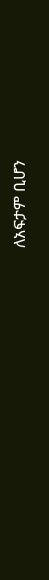ለአፍታም ቢሆን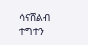ሳናሸልብ ተግተን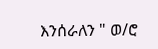እንሰራለን " ወ/ሮ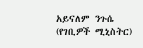አይናለም ንጉሴ (የገቢዎች ሚኒስትር)